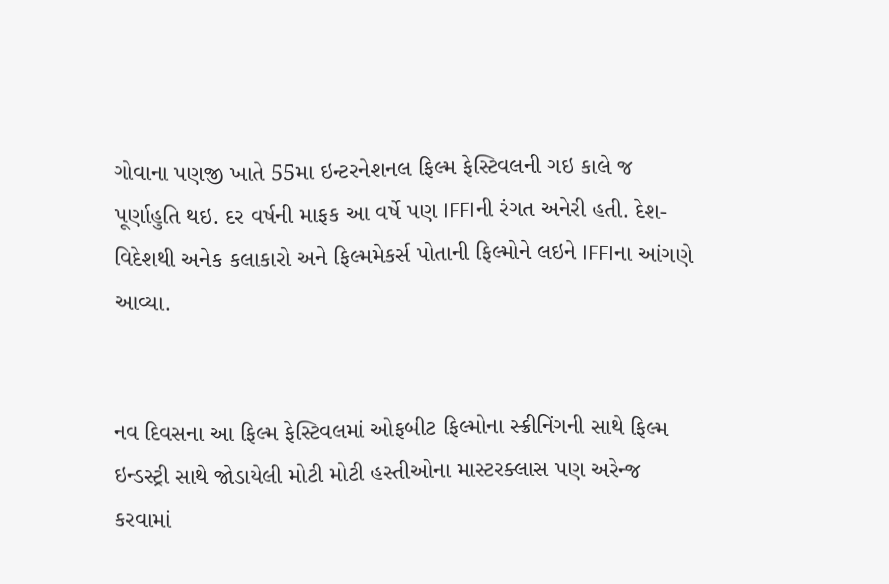ગોવાના પણજી ખાતે 55મા ઇન્ટરનેશનલ ફિલ્મ ફેસ્ટિવલની ગઇ કાલે જ પૂર્ણાહુતિ થઇ. દર વર્ષની માફક આ વર્ષે પણ IFFIની રંગત અનેરી હતી. દેશ-વિદેશથી અનેક કલાકારો અને ફિલ્મમેકર્સ પોતાની ફિલ્મોને લઇને IFFIના આંગણે આવ્યા.


નવ દિવસના આ ફિલ્મ ફેસ્ટિવલમાં ઓફબીટ ફિલ્મોના સ્ક્રીનિંગની સાથે ફિલ્મ ઇન્ડસ્ટ્રી સાથે જોડાયેલી મોટી મોટી હસ્તીઓના માસ્ટરક્લાસ પણ અરેન્જ કરવામાં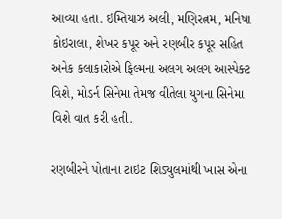આવ્યા હતા. ઇમ્તિયાઝ અલી, મણિરત્નમ, મનિષા કોઇરાલા, શેખર કપૂર અને રણબીર કપૂર સહિત અનેક કલાકારોએ ફિલ્મના અલગ અલગ આસ્પેક્ટ વિશે, મોડર્ન સિનેમા તેમજ વીતેલા યુગના સિનેમા વિશે વાત કરી હતી.

રણબીરને પોતાના ટાઇટ શિડ્યુલમાંથી ખાસ એના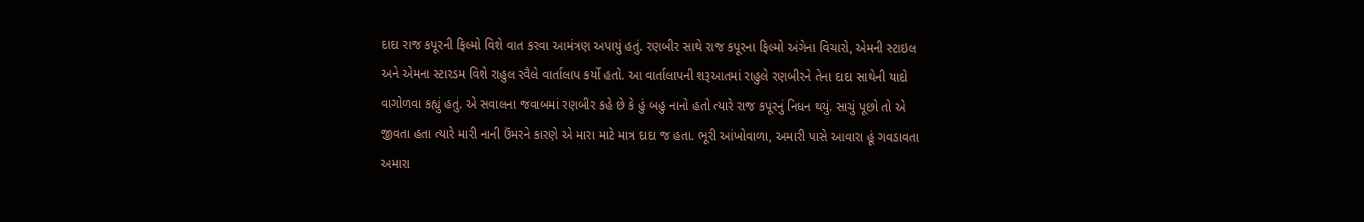દાદા રાજ કપૂરની ફિલ્મો વિશે વાત કરવા આમંત્રણ અપાયું હતું. રણબીર સાથે રાજ કપૂરના ફિલ્મો અંગેના વિચારો, એમની સ્ટાઇલ અને એમના સ્ટારડમ વિશે રાહુલ રવૈલે વાર્તાલાપ કર્યો હતો. આ વાર્તાલાપની શરૂઆતમાં રાહુલે રણબીરને તેના દાદા સાથેની યાદો વાગોળવા કહ્યું હતું. એ સવાલના જવાબમાં રણબીર કહે છે કે હું બહુ નાનો હતો ત્યારે રાજ કપૂરનું નિધન થયું. સાચું પૂછો તો એ જીવતા હતા ત્યારે મારી નાની ઉંમરને કારણે એ મારા માટે માત્ર દાદા જ હતા. ભૂરી આંખોવાળા, અમારી પાસે આવારા હૂં ગવડાવતા અમારા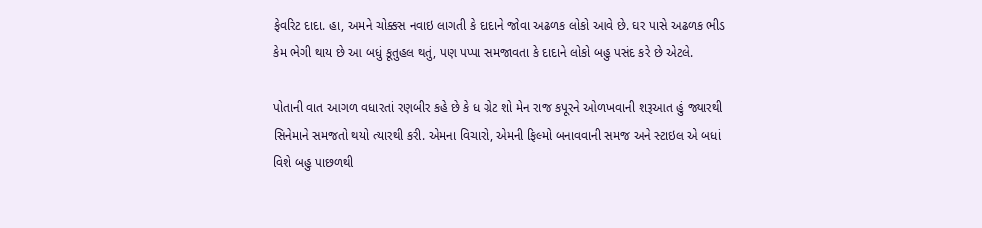ફેવરિટ દાદા. હા, અમને ચોક્કસ નવાઇ લાગતી કે દાદાને જોવા અઢળક લોકો આવે છે. ઘર પાસે અઢળક ભીડ કેમ ભેગી થાય છે આ બધું કૂતુહલ થતું, પણ પપ્પા સમજાવતા કે દાદાને લોકો બહુ પસંદ કરે છે એટલે.

પોતાની વાત આગળ વધારતાં રણબીર કહે છે કે ધ ગ્રેટ શો મેન રાજ કપૂરને ઓળખવાની શરૂઆત હું જ્યારથી સિનેમાને સમજતો થયો ત્યારથી કરી. એમના વિચારો, એમની ફિલ્મો બનાવવાની સમજ અને સ્ટાઇલ એ બધાં વિશે બહુ પાછળથી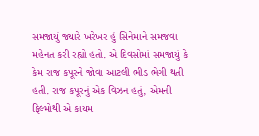સમજાયું જ્યારે ખરેખર હું સિનેમાને સમજવા મહેનત કરી રહ્યો હતો. એ દિવસોમાં સમજાયું કે કેમ રાજ કપૂરને જોવા આટલી ભીડ ભેગી થતી હતી. રાજ કપૂરનું એક વિઝન હતું, એમની ફિલ્મોથી એ કાયમ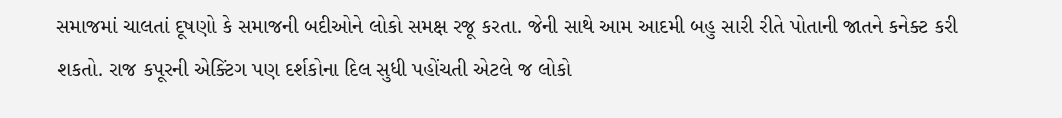સમાજમાં ચાલતાં દૂષણો કે સમાજની બદીઓને લોકો સમક્ષ રજૂ કરતા. જેની સાથે આમ આદમી બહુ સારી રીતે પોતાની જાતને કનેક્ટ કરી શકતો. રાજ કપૂરની એક્ટિંગ પણ દર્શકોના દિલ સુધી પહોંચતી એટલે જ લોકો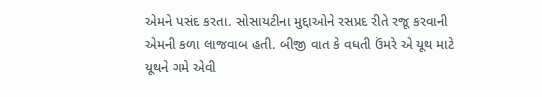એમને પસંદ કરતા. સોસાયટીના મુદ્દાઓને રસપ્રદ રીતે રજૂ કરવાની એમની કળા લાજવાબ હતી. બીજી વાત કે વધતી ઉંમરે એ યૂથ માટે યૂથને ગમે એવી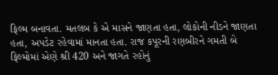ફિલ્મ બનાવતા. મતલબ કે એ માસને જાણતા હતા, લોકોની નીડને જાણતા હતા, અપડેટ રહેવામાં માનતા હતા. રાજ કપૂરની રણબીરને ગમતી બે ફિલ્મોમાં એણે શ્રી 420 અને જાગતે રહોનું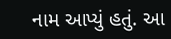નામ આપ્યું હતું. આ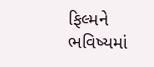ફિલ્મને ભવિષ્યમાં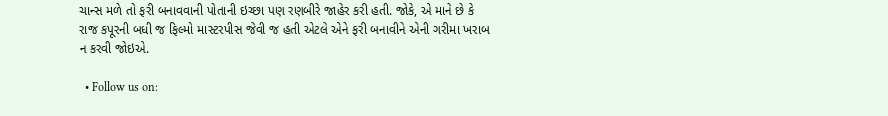ચાન્સ મળે તો ફરી બનાવવાની પોતાની ઇચ્છા પણ રણબીરે જાહેર કરી હતી. જોકે, એ માને છે કે રાજ કપૂરની બધી જ ફિલ્મો માસ્ટરપીસ જેવી જ હતી એટલે એને ફરી બનાવીને એની ગરીમા ખરાબ ન કરવી જોઇએ.

  • Follow us on: